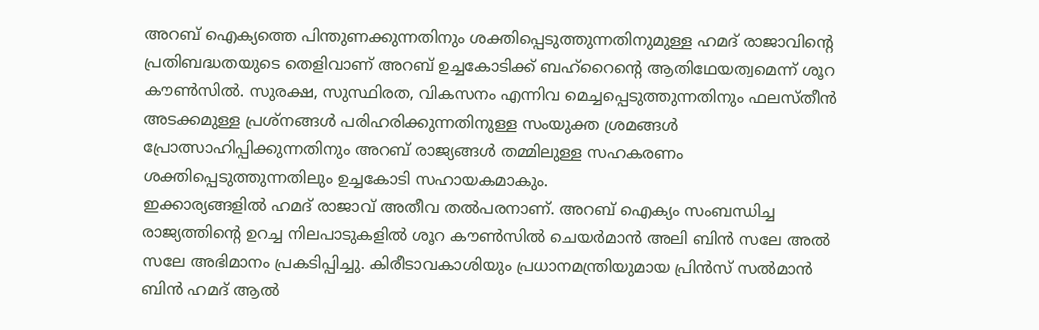അറബ് ഐക്യത്തെ പിന്തുണക്കുന്നതിനും ശക്തിപ്പെടുത്തുന്നതിനുമുള്ള ഹമദ് രാജാവിന്റെ പ്രതിബദ്ധതയുടെ തെളിവാണ് അറബ് ഉച്ചകോടിക്ക് ബഹ്റൈന്റെ ആതിഥേയത്വമെന്ന് ശൂറ കൗൺസിൽ. സുരക്ഷ, സുസ്ഥിരത, വികസനം എന്നിവ മെച്ചപ്പെടുത്തുന്നതിനും ഫലസ്തീൻ അടക്കമുള്ള പ്രശ്നങ്ങൾ പരിഹരിക്കുന്നതിനുള്ള സംയുക്ത ശ്രമങ്ങൾ പ്രോത്സാഹിപ്പിക്കുന്നതിനും അറബ് രാജ്യങ്ങൾ തമ്മിലുള്ള സഹകരണം ശക്തിപ്പെടുത്തുന്നതിലും ഉച്ചകോടി സഹായകമാകും.
ഇക്കാര്യങ്ങളിൽ ഹമദ് രാജാവ് അതീവ തൽപരനാണ്. അറബ് ഐക്യം സംബന്ധിച്ച രാജ്യത്തിന്റെ ഉറച്ച നിലപാടുകളിൽ ശൂറ കൗൺസിൽ ചെയർമാൻ അലി ബിൻ സലേ അൽ സലേ അഭിമാനം പ്രകടിപ്പിച്ചു. കിരീടാവകാശിയും പ്രധാനമന്ത്രിയുമായ പ്രിൻസ് സൽമാൻ ബിൻ ഹമദ് ആൽ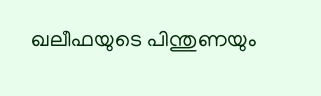ഖലീഫയുടെ പിന്തുണയും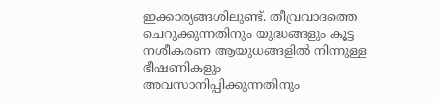ഇക്കാര്യങ്ങശിലുണ്ട്. തീവ്രവാദത്തെ ചെറുക്കുന്നതിനും യുദ്ധങ്ങളും കൂട്ട നശീകരണ ആയുധങ്ങളിൽ നിന്നുള്ള ഭീഷണികളും അവസാനിപ്പിക്കുന്നതിനും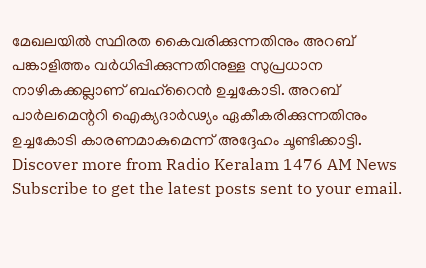മേഖലയിൽ സ്ഥിരത കൈവരിക്കുന്നതിനും അറബ് പങ്കാളിത്തം വർധിപ്പിക്കുന്നതിനുള്ള സുപ്രധാന നാഴികക്കല്ലാണ് ബഹ്റൈൻ ഉച്ചകോടി. അറബ് പാർലമെന്ററി ഐക്യദാർഢ്യം ഏകീകരിക്കുന്നതിനും ഉച്ചകോടി കാരണമാകുമെന്ന് അദ്ദേഹം ചൂണ്ടിക്കാട്ടി.
Discover more from Radio Keralam 1476 AM News
Subscribe to get the latest posts sent to your email.